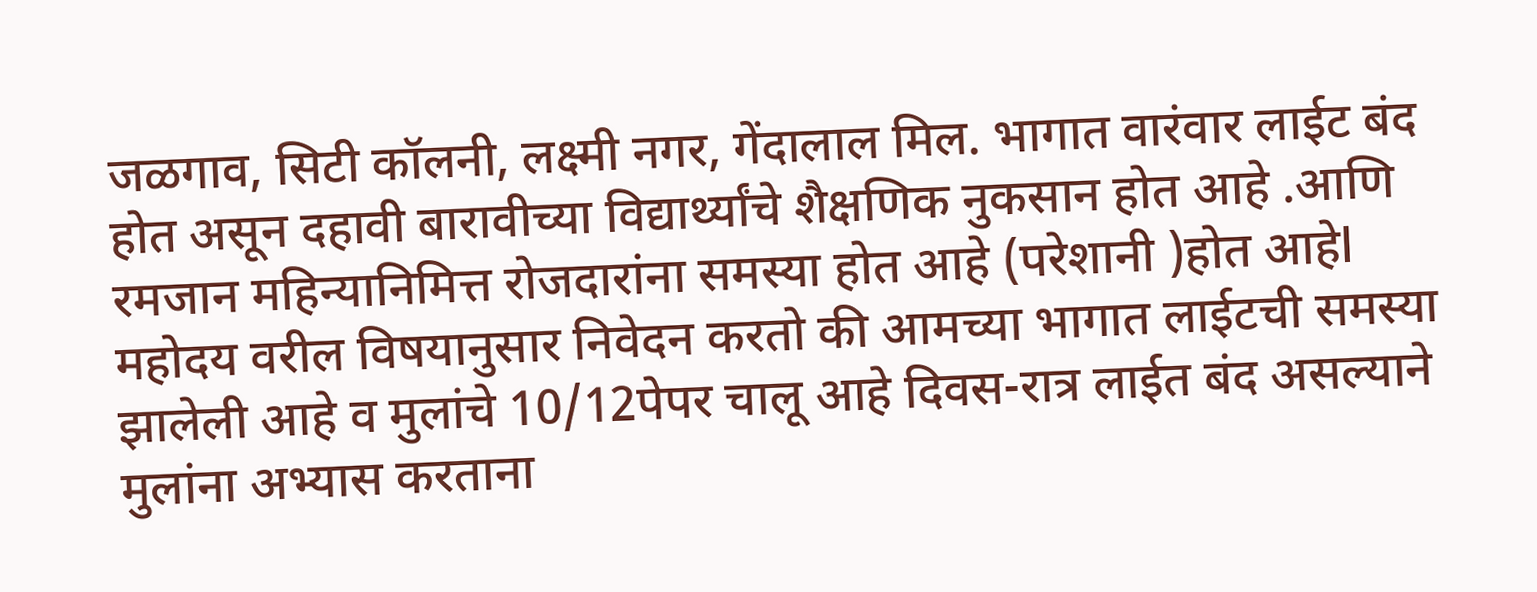जळगाव, सिटी कॉलनी, लक्ष्मी नगर, गेंदालाल मिल. भागात वारंवार लाईट बंद होत असून दहावी बारावीच्या विद्यार्थ्यांचे शैक्षणिक नुकसान होत आहे .आणि रमजान महिन्यानिमित्त रोजदारांना समस्या होत आहे (परेशानी )होत आहेl महोदय वरील विषयानुसार निवेदन करतो की आमच्या भागात लाईटची समस्या झालेली आहे व मुलांचे 10/12पेपर चालू आहे दिवस-रात्र लाईत बंद असल्याने मुलांना अभ्यास करताना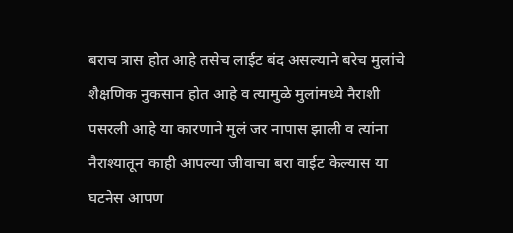बराच त्रास होत आहे तसेच लाईट बंद असल्याने बरेच मुलांचे शैक्षणिक नुकसान होत आहे व त्यामुळे मुलांमध्ये नैराशी पसरली आहे या कारणाने मुलं जर नापास झाली व त्यांना नैराश्यातून काही आपल्या जीवाचा बरा वाईट केल्यास या घटनेस आपण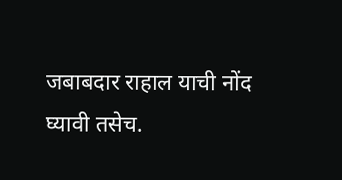जबाबदार राहाल याची नोंद घ्यावी तसेच.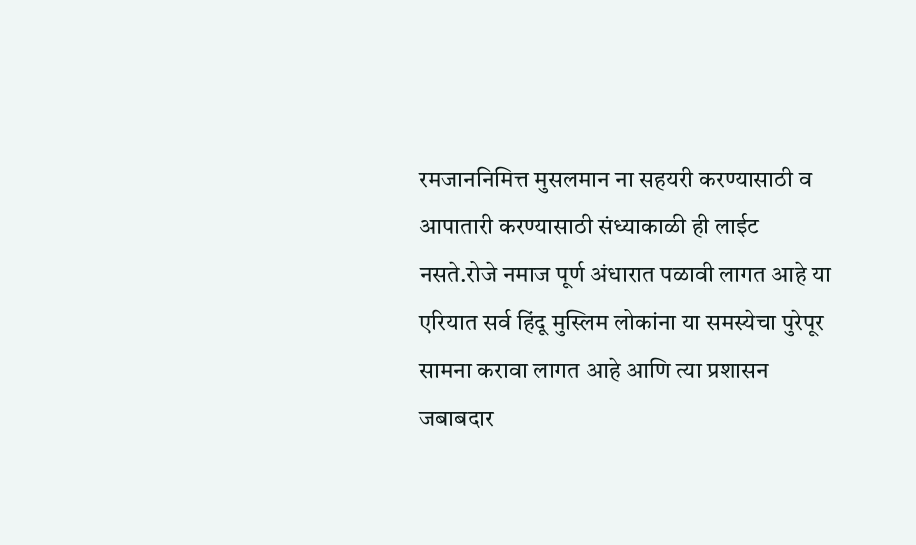रमजाननिमित्त मुसलमान ना सहयरी करण्यासाठी व आपातारी करण्यासाठी संध्याकाळी ही लाईट नसते.रोजे नमाज पूर्ण अंधारात पळावी लागत आहे या एरियात सर्व हिंदू मुस्लिम लोकांना या समस्येचा पुरेपूर सामना करावा लागत आहे आणि त्या प्रशासन जबाबदार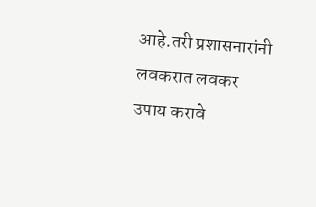आहे.तरी प्रशासनारांनी लवकरात लवकर उपाय करावे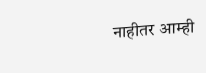नाहीतर आम्ही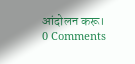आंदोलन करू।
0 Comments